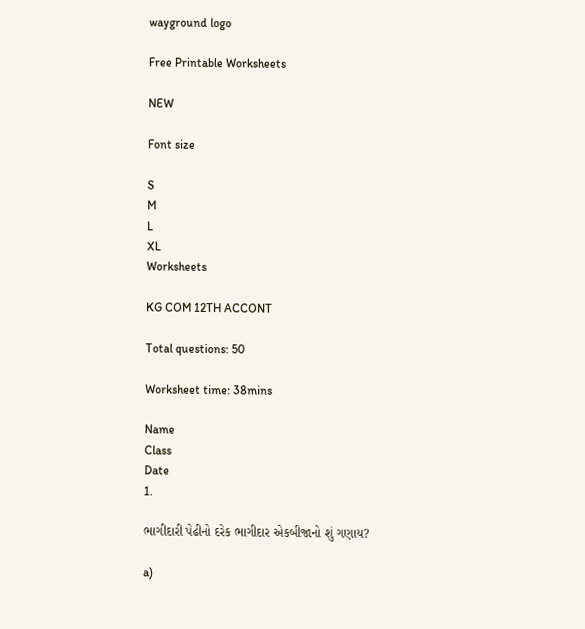wayground logo

Free Printable Worksheets

NEW

Font size

S
M
L
XL
Worksheets

KG COM 12TH ACCONT

Total questions: 50

Worksheet time: 38mins

Name
Class
Date
1.

ભાગીદારી પેઢીનો દરેક ભાગીદાર એકબીજાનો શું ગણાય?

a)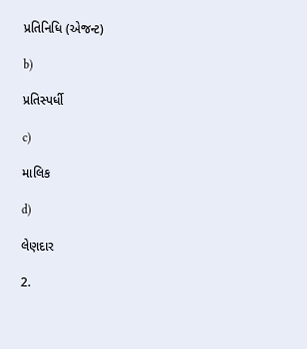પ્રતિનિધિ (એજન્ટ)

b)

પ્રતિસ્પર્ધી

c)

માલિક

d)

લેણદાર

2.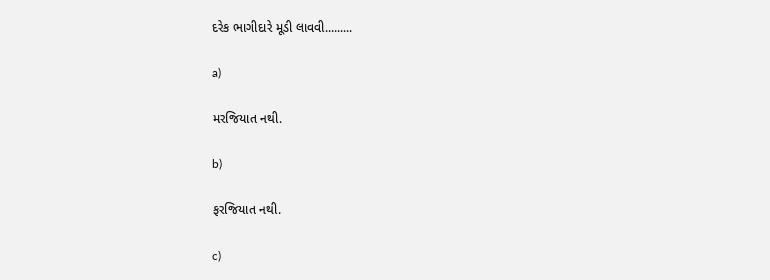દરેક ભાગીદારે મૂડી લાવવી.........

a)

મરજિયાત નથી.

b)

ફરજિયાત નથી.

c)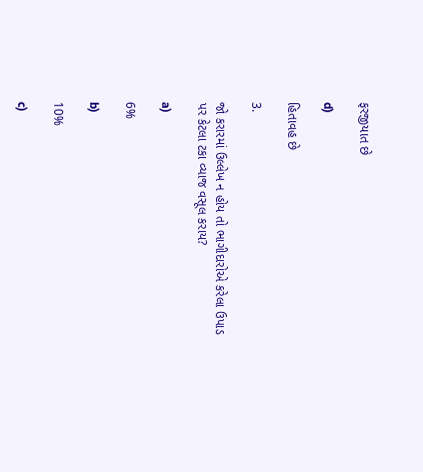ફરજીયાત છે

d)

હિતાવહ છે

3.

જો કરારમાં ઉલ્લેખ ન હોય તો ભાગીદારોએ કરેલા ઉપાડ પર કેટલા ટકા વ્યાજ વસૂલ કરાય?

a)

6%

b)

10%

c)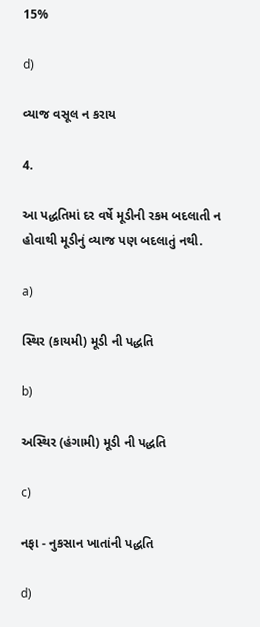15%

d)

વ્યાજ વસૂલ ન કરાય

4.

આ પદ્ધતિમાં દર વર્ષે મૂડીની રકમ બદલાતી ન હોવાથી મૂડીનું વ્યાજ પણ બદલાતું નથી.

a)

સ્થિર (કાયમી) મૂડી ની પદ્ધતિ

b)

અસ્થિર (હંગામી) મૂડી ની પદ્ધતિ

c)

નફા - નુકસાન ખાતાંની પદ્ધતિ

d)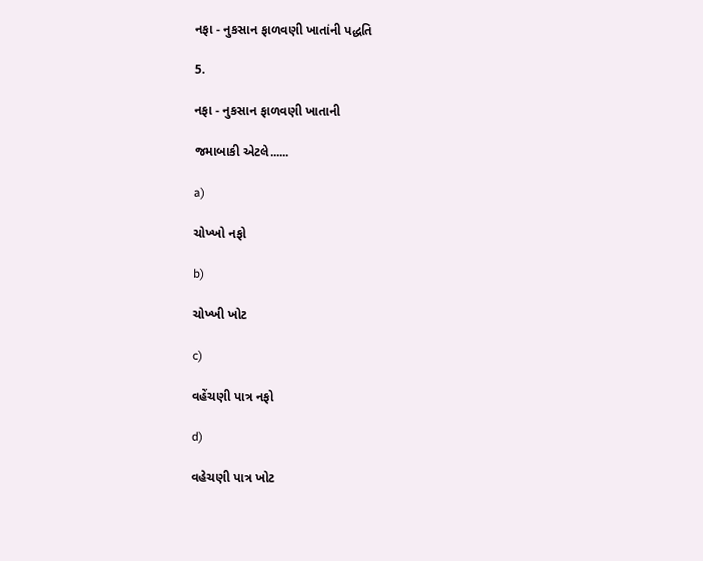નફા - નુકસાન ફાળવણી ખાતાંની પદ્ધતિ

5.

નફા - નુકસાન ફાળવણી ખાતાની

જમાબાકી એટલે......

a)

ચોખ્ખો નફો

b)

ચોખ્ખી ખોટ

c)

વહેંચણી પાત્ર નફો

d)

વહેચણી પાત્ર ખોટ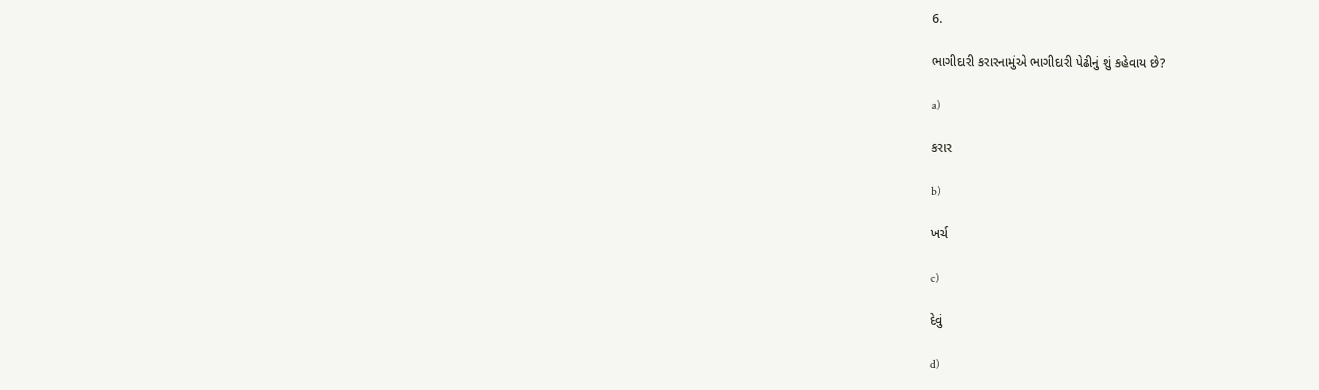6.

ભાગીદારી કરારનામુંએ ભાગીદારી પેઢીનું શું કહેવાય છે?

a)

કરાર

b)

ખર્ચ

c)

દેવું

d)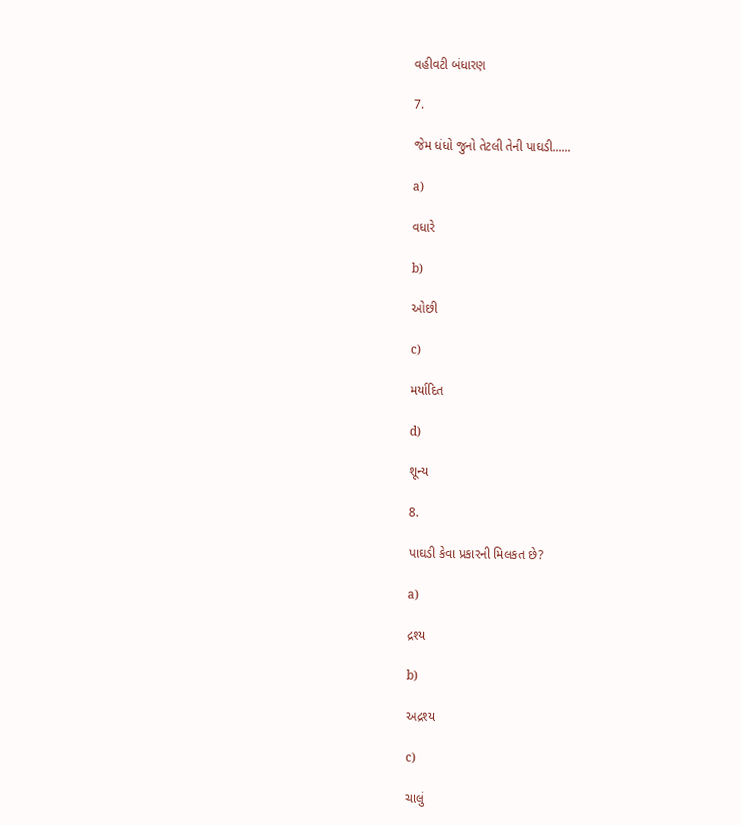વહીવટી બંધારણ

7.

જેમ ધંધો જુનો તેટલી તેની પાઘડી......

a)

વધારે

b)

ઓછી

c)

મર્યાદિત

d)

શૂન્ય

8.

પાઘડી કેવા પ્રકારની મિલકત છે?

a)

દ્રશ્ય

b)

અદ્રશ્ય

c)

ચાલું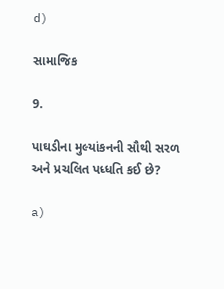d)

સામાજિક

9.

પાઘડીના મુલ્યાંકનની સૌથી સરળ અને પ્રચલિત પધ્ધતિ કઈ છે?

a)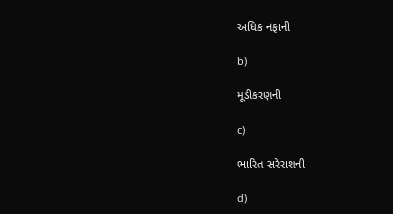અધિક નફાની

b)

મૂડીકરણની

c)

ભારિત સરેરાશની

d)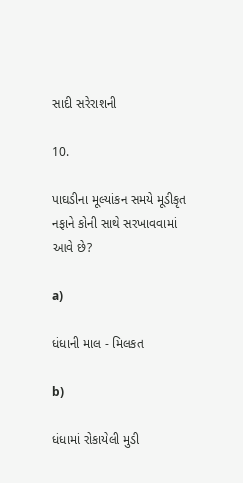સાદી સરેરાશની

10.

પાઘડીના મૂલ્યાંકન સમયે મૂડીકૃત નફાને કોની સાથે સરખાવવામાં આવે છે?

a)

ધંધાની માલ - મિલકત

b)

ધંધામાં રોકાયેલી મુડી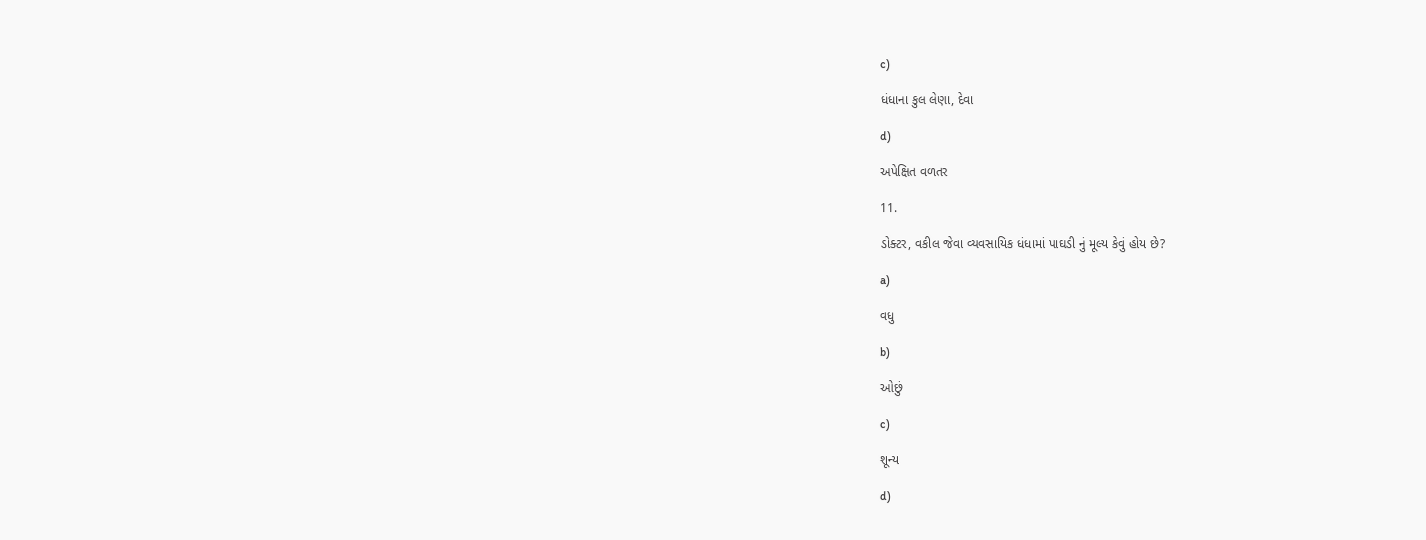c)

ધંધાના કુલ લેણા, દેવા

d)

અપેક્ષિત વળતર

11.

ડોક્ટર, વકીલ જેવા વ્યવસાયિક ધંધામાં પાઘડી નું મૂલ્ય કેવું હોય છે?

a)

વધુ

b)

ઓછું

c)

શૂન્ય

d)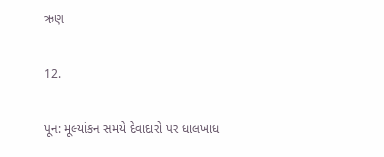ઋણ

12.

પૂન: મૂલ્યાંકન સમયે દેવાદારો પર ધાલખાધ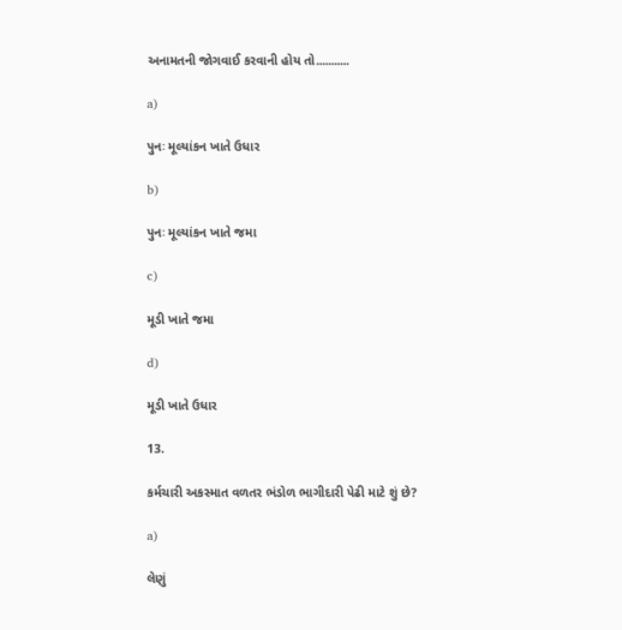અનામતની જોગવાઈ કરવાની હોય તો...........

a)

પુનઃ મૂલ્યાંકન ખાતે ઉધાર

b)

પુનઃ મૂલ્યાંકન ખાતે જમા

c)

મૂડી ખાતે જમા

d)

મૂડી ખાતે ઉધાર

13.

કર્મચારી અકસ્માત વળતર ભંડોળ ભાગીદારી પેઢી માટે શું છે?

a)

લેણું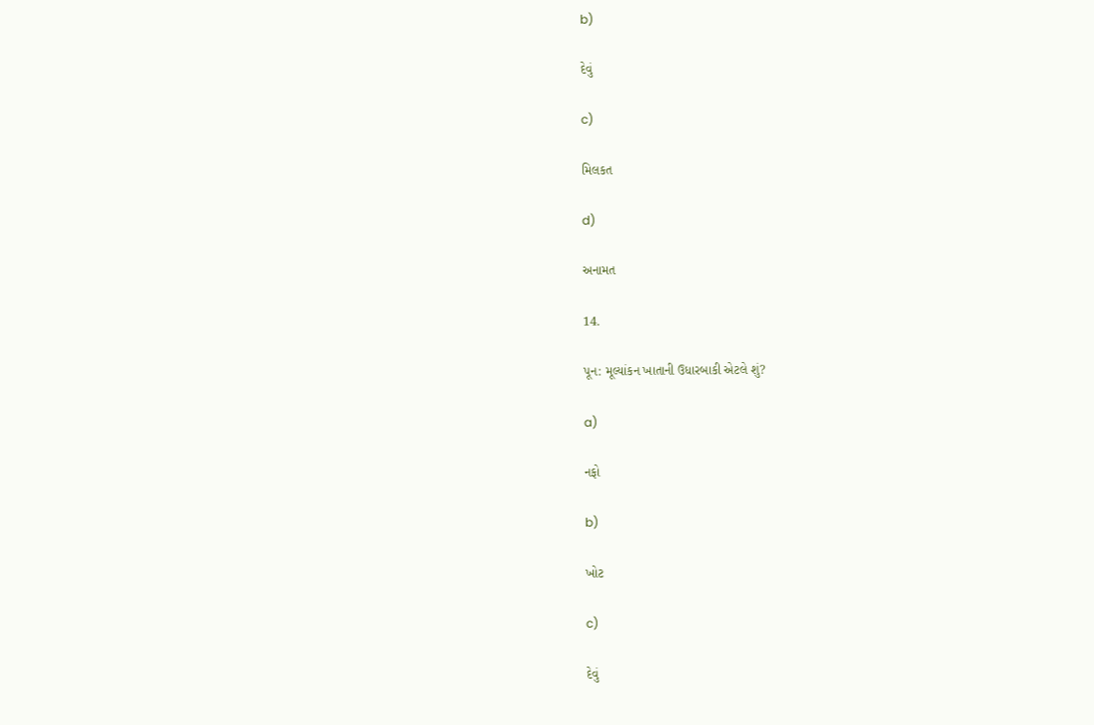b)

દેવું

c)

મિલકત

d)

અનામત

14.

પૂન: મૂલ્યાંકન ખાતાની ઉધારબાકી એટલે શું?

a)

નફો

b)

ખોટ

c)

દેવું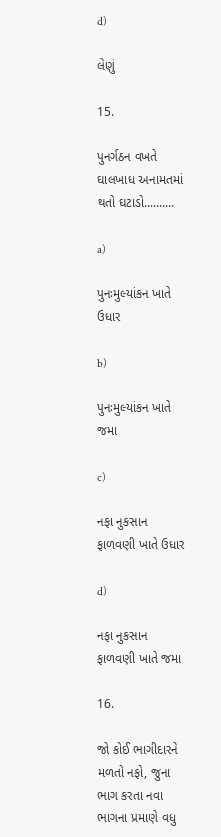d)

લેણું

15.

પુનર્ગઠન વખતે ઘાલખાધ અનામતમાં થતો ઘટાડો..........

a)

પુનઃમુલ્યાંકન ખાતે ઉધાર

b)

પુનઃમુલ્યાંકન ખાતે જમા

c)

નફા નુકસાન ફાળવણી ખાતે ઉધાર

d)

નફા નુકસાન ફાળવણી ખાતે જમા

16.

જો કોઈ ભાગીદારને મળતો નફો, જુના ભાગ કરતા નવા ભાગના પ્રમાણે વધુ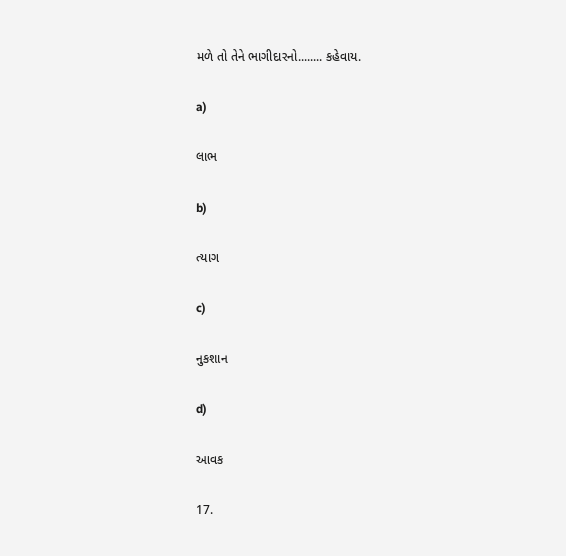મળે તો તેને ભાગીદારનો........ કહેવાય.

a)

લાભ

b)

ત્યાગ

c)

નુકશાન

d)

આવક

17.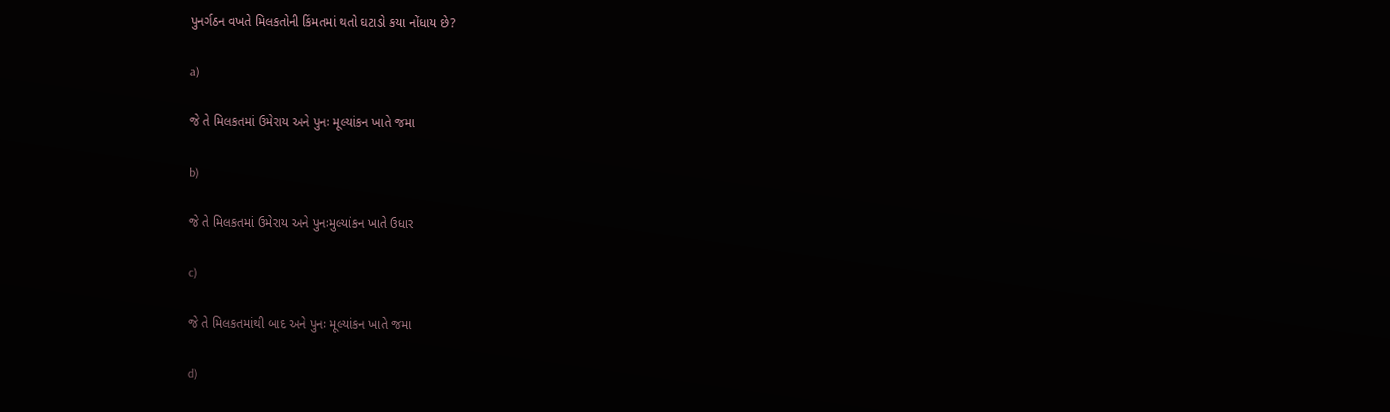પુનર્ગઠન વખતે મિલકતોની કિંમતમાં થતો ઘટાડો કયા નોંધાય છે?

a)

જે તે મિલકતમાં ઉમેરાય અને પુનઃ મૂલ્યાંકન ખાતે જમા

b)

જે તે મિલકતમાં ઉમેરાય અને પુનઃમુલ્યાંકન ખાતે ઉધાર

c)

જે તે મિલકતમાંથી બાદ અને પુનઃ મૂલ્યાંકન ખાતે જમા

d)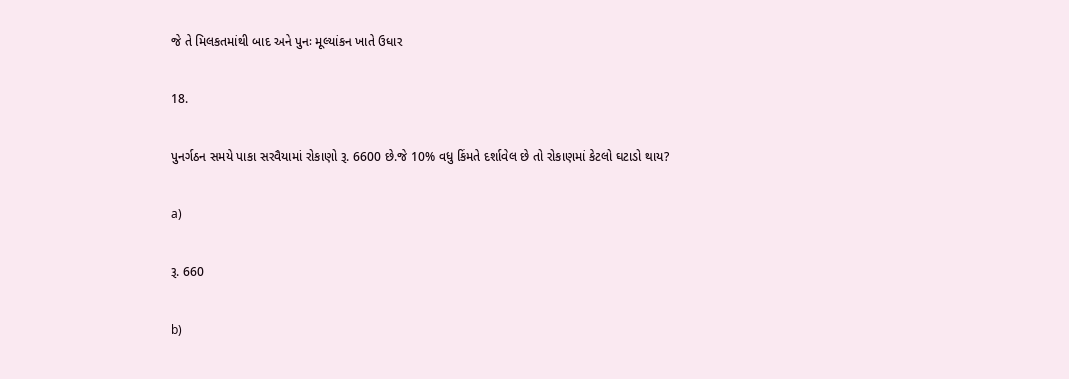જે તે મિલકતમાંથી બાદ અને પુનઃ મૂલ્યાંકન ખાતે ઉધાર

18.

પુનર્ગઠન સમયે પાકા સરવૈયામાં રોકાણો રૂ. 6600 છે.જે 10% વધુ કિંમતે દર્શાવેલ છે તો રોકાણમાં કેટલો ઘટાડો થાય?

a)

રૂ. 660

b)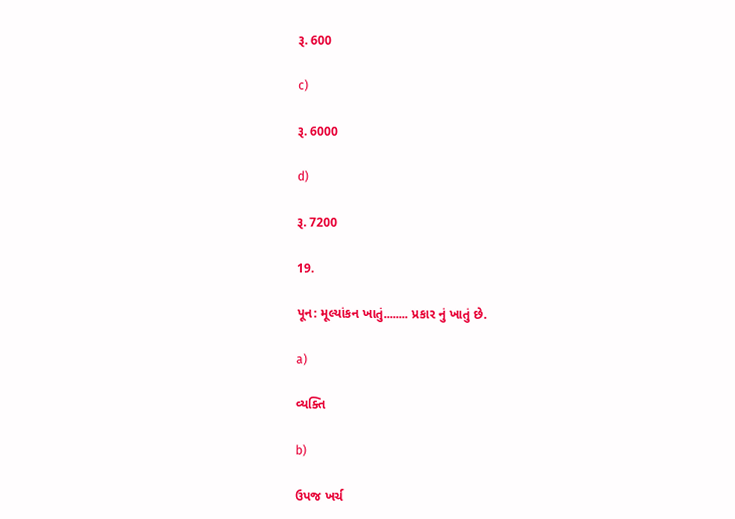રૂ. 600

c)

રૂ. 6000

d)

રૂ. 7200

19.

પૂન: મૂલ્યાંકન ખાતું........ પ્રકાર નું ખાતું છે.

a)

વ્યક્તિ

b)

ઉપજ ખર્ચ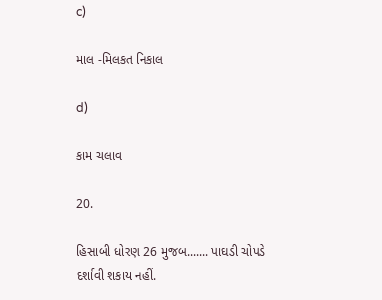c)

માલ -મિલકત નિકાલ

d)

કામ ચલાવ

20.

હિસાબી ધોરણ 26 મુજબ....... પાઘડી ચોપડે દર્શાવી શકાય નહીં.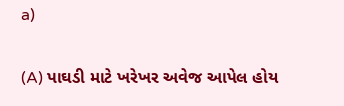a)

(A) પાઘડી માટે ખરેખર અવેજ આપેલ હોય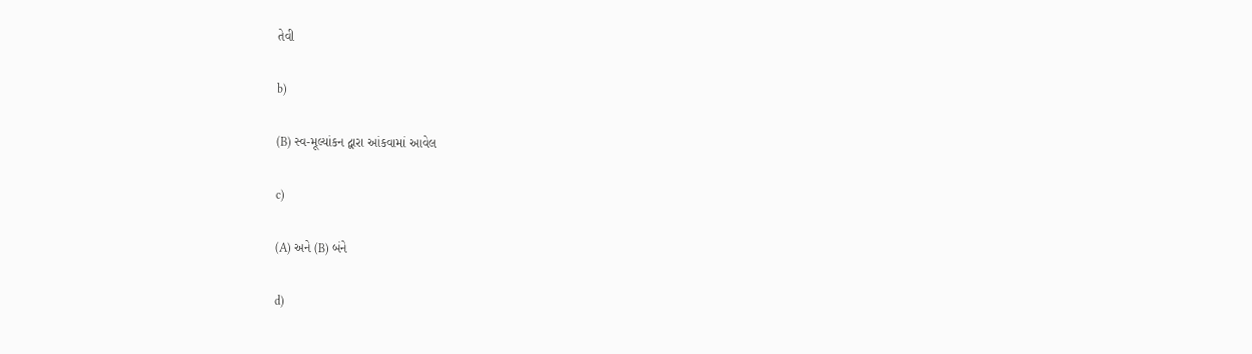તેવી

b)

(B) સ્વ-મૂલ્યાંકન દ્વારા આંકવામાં આવેલ

c)

(A) અને (B) બંને

d)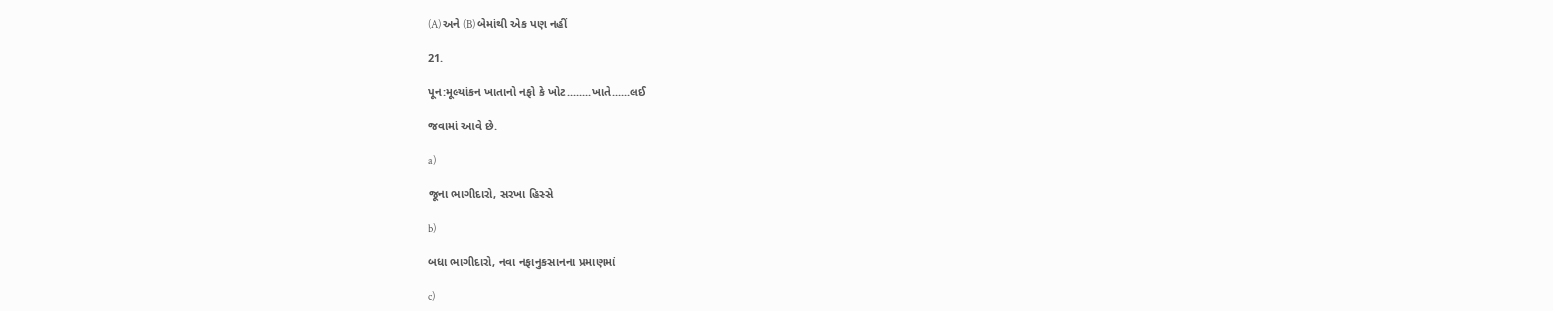(A) અને (B) બેમાંથી એક પણ નહીં

21.

પૂન:મૂલ્યાંકન ખાતાનો નફો કે ખોટ........ખાતે......લઈ

જવામાં આવે છે.

a)

જૂના ભાગીદારો, સરખા હિસ્સે

b)

બધા ભાગીદારો, નવા નફાનુકસાનના પ્રમાણમાં

c)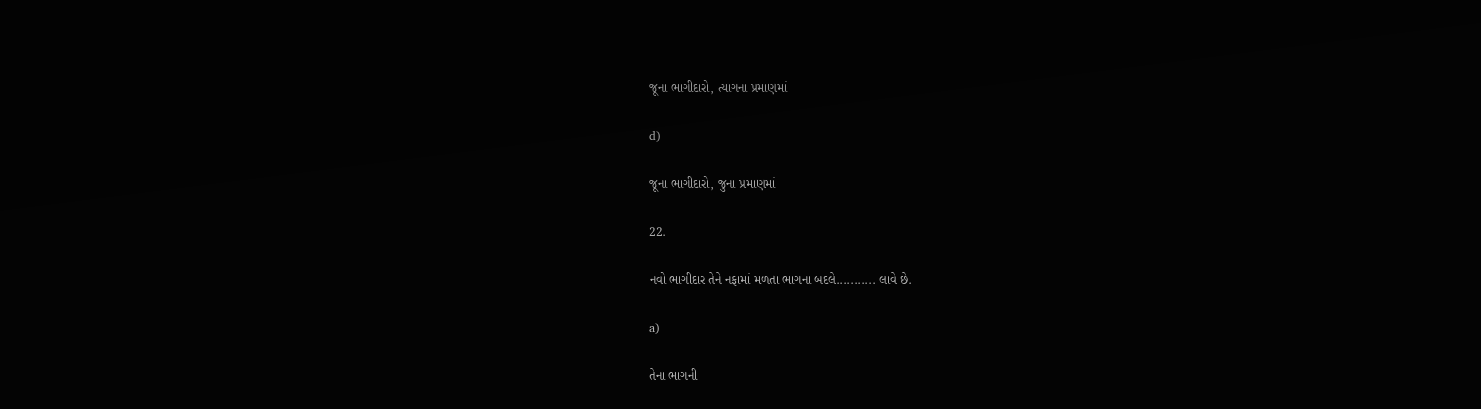જૂના ભાગીદારો, ત્યાગના પ્રમાણમાં

d)

જૂના ભાગીદારો, જુના પ્રમાણમાં

22.

નવો ભાગીદાર તેને નફામાં મળતા ભાગના બદલે........... લાવે છે.

a)

તેના ભાગની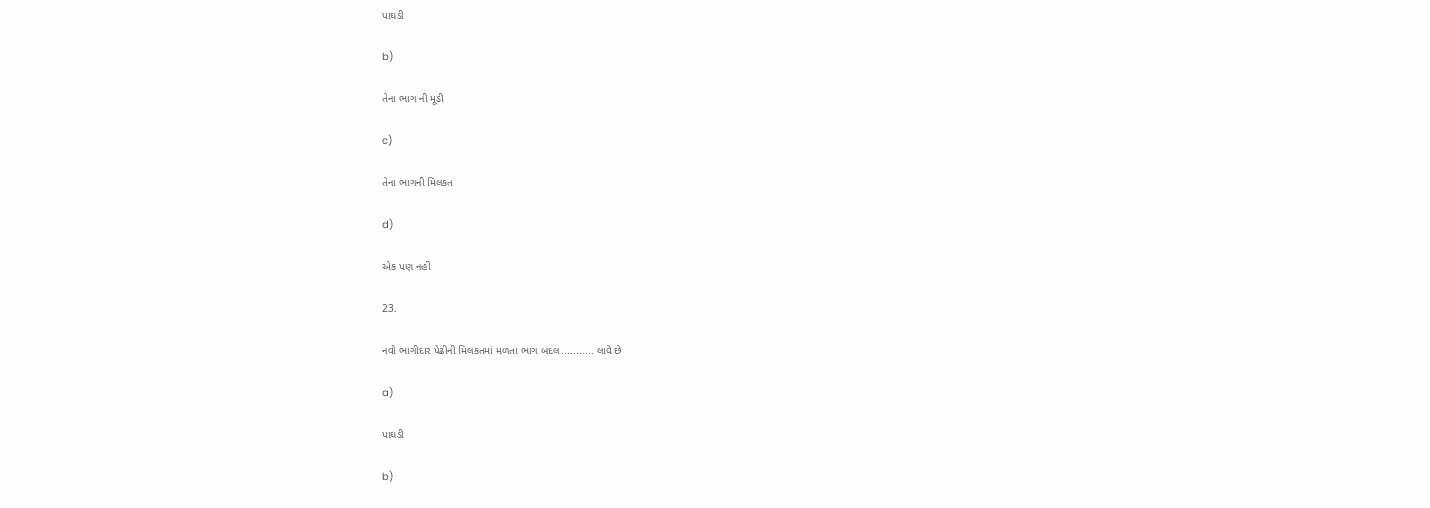પાઘડી

b)

તેના ભાગ ની મૂડી

c)

તેના ભાગની મિલકત

d)

એક પણ નહીં

23.

નવો ભાગીદાર પેઢીની મિલકતમાં મળતા ભાગ બદલ........... લાવે છે

a)

પાઘડી

b)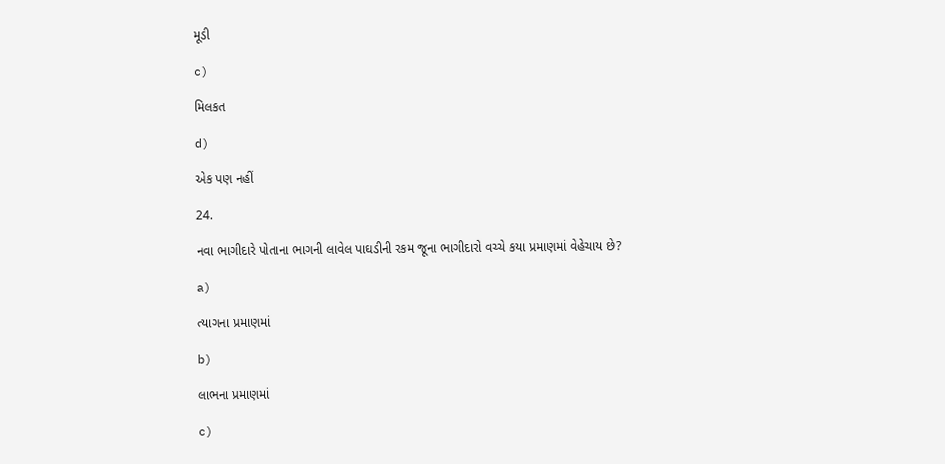મૂડી

c)

મિલકત

d)

એક પણ નહીં

24.

નવા ભાગીદારે પોતાના ભાગની લાવેલ પાઘડીની રકમ જૂના ભાગીદારો વચ્ચે કયા પ્રમાણમાં વેહેચાય છે?

a)

ત્યાગના પ્રમાણમાં

b)

લાભના પ્રમાણમાં

c)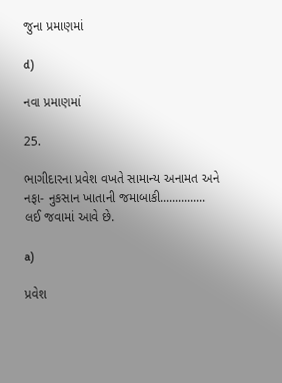જુના પ્રમાણમાં

d)

નવા પ્રમાણમાં

25.

ભાગીદારના પ્રવેશ વખતે સામાન્ય અનામત અને નફા- નુકસાન ખાતાની જમાબાકી............... લઈ જવામાં આવે છે.

a)

પ્રવેશ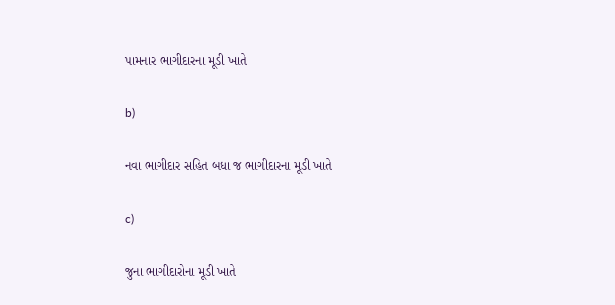પામનાર ભાગીદારના મૂડી ખાતે

b)

નવા ભાગીદાર સહિત બધા જ ભાગીદારના મૂડી ખાતે

c)

જુના ભાગીદારોના મૂડી ખાતે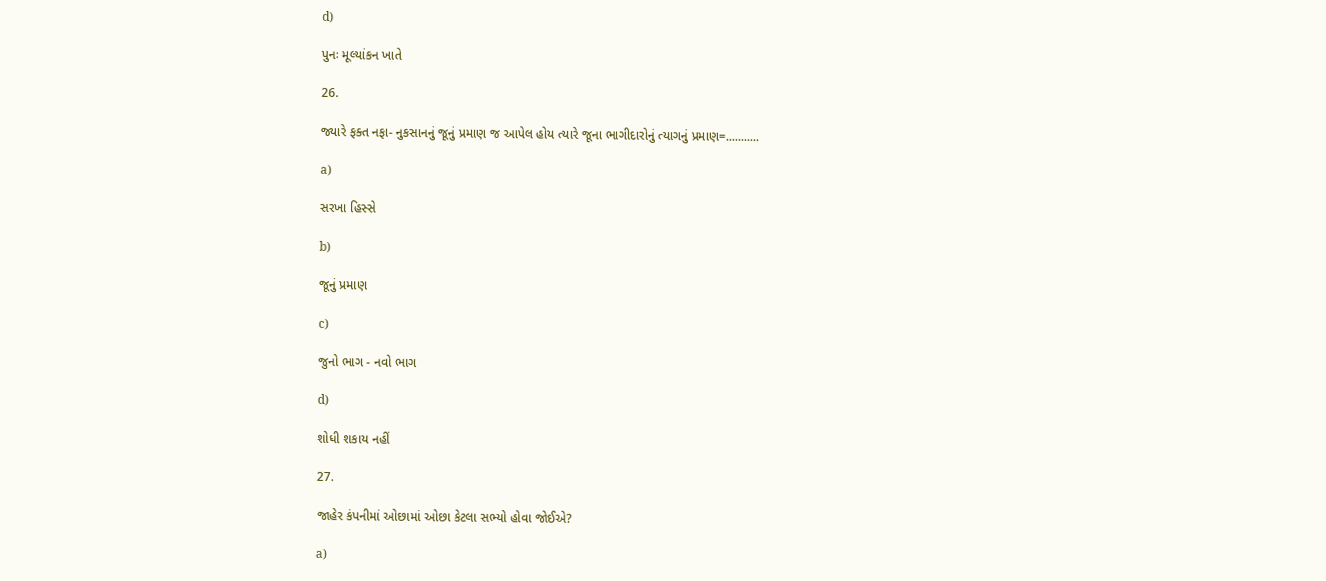d)

પુનઃ મૂલ્યાંકન ખાતે

26.

જ્યારે ફક્ત નફા- નુકસાનનું જૂનું પ્રમાણ જ આપેલ હોય ત્યારે જૂના ભાગીદારોનું ત્યાગનું પ્રમાણ=...........

a)

સરખા હિસ્સે

b)

જૂનું પ્રમાણ

c)

જુનો ભાગ - નવો ભાગ

d)

શોધી શકાય નહીં

27.

જાહેર કંપનીમાં ઓછામાં ઓછા કેટલા સભ્યો હોવા જોઈએ?

a)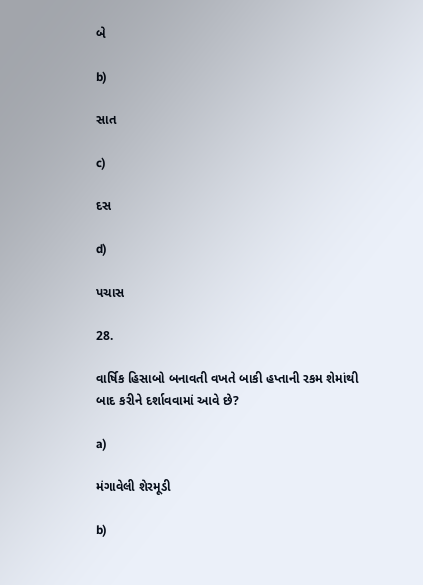બે

b)

સાત

c)

દસ

d)

પચાસ

28.

વાર્ષિક હિસાબો બનાવતી વખતે બાકી હપ્તાની રકમ શેમાંથી બાદ કરીને દર્શાવવામાં આવે છે?

a)

મંગાવેલી શેરમૂડી

b)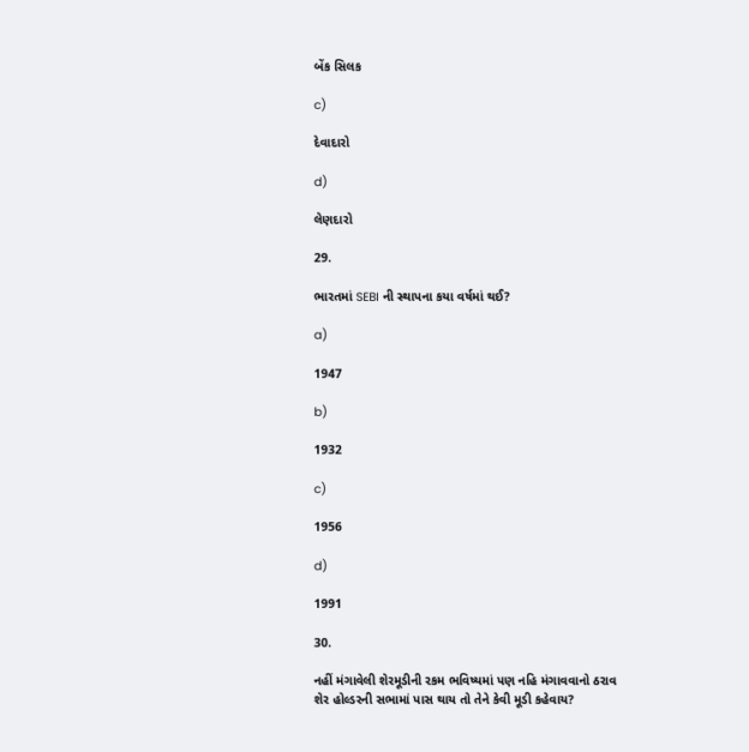બેંક સિલક

c)

દેવાદારો

d)

લેણદારો

29.

ભારતમાં SEBI ની સ્થાપના કયા વર્ષમાં થઈ?

a)

1947

b)

1932

c)

1956

d)

1991

30.

નહીં મંગાવેલી શેરમૂડીની રકમ ભવિષ્યમાં પણ નહિ મંગાવવાનો ઠરાવ શેર હોલ્ડરની સભામાં પાસ થાય તો તેને કેવી મૂડી કહેવાય?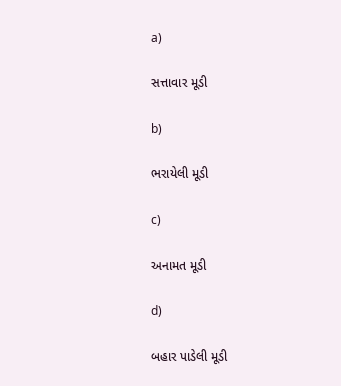a)

સત્તાવાર મૂડી

b)

ભરાયેલી મૂડી

c)

અનામત મૂડી

d)

બહાર પાડેલી મૂડી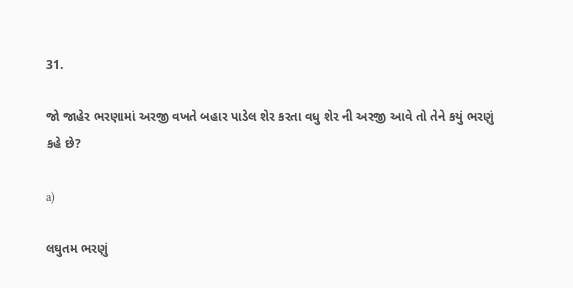31.

જો જાહેર ભરણામાં અરજી વખતે બહાર પાડેલ શેર કરતા વધુ શેર ની અરજી આવે તો તેને કયું ભરણું કહે છે?

a)

લઘુતમ ભરણું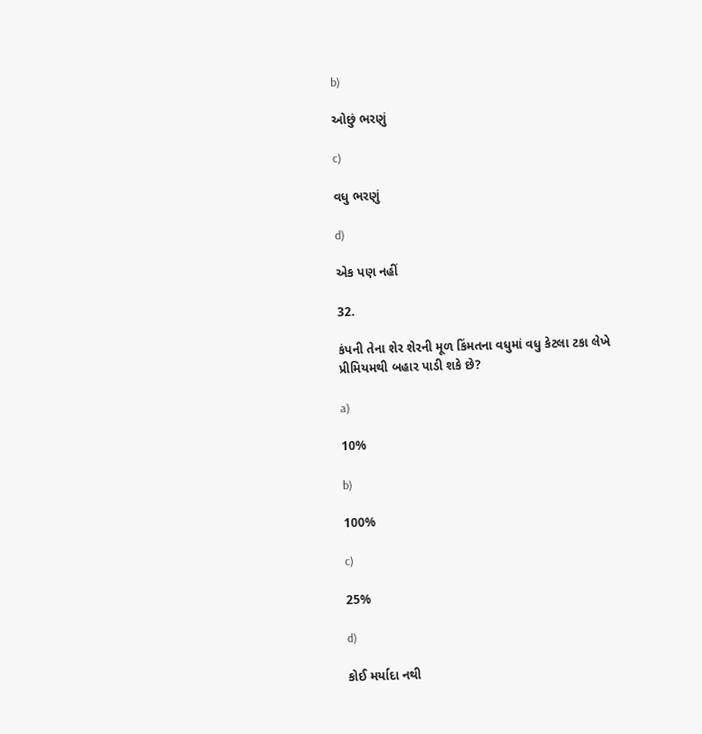b)

ઓછું ભરણું

c)

વધુ ભરણું

d)

એક પણ નહીં

32.

કંપની તેના શેર શેરની મૂળ કિંમતના વધુમાં વધુ કેટલા ટકા લેખે પ્રીમિયમથી બહાર પાડી શકે છે?

a)

10%

b)

100%

c)

25%

d)

કોઈ મર્યાદા નથી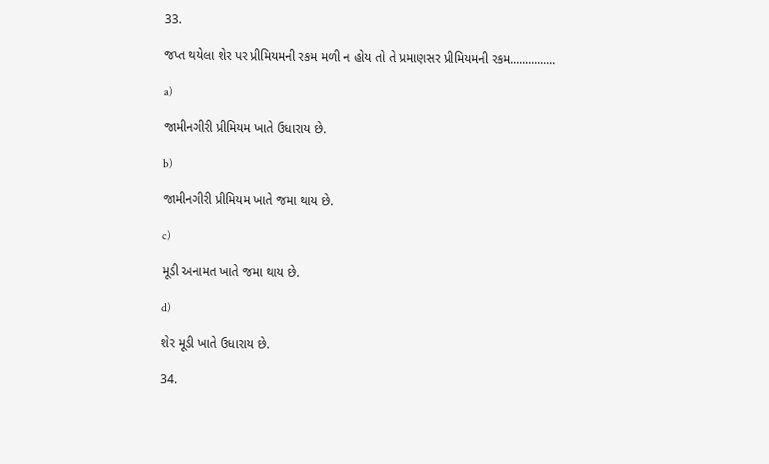33.

જપ્ત થયેલા શેર પર પ્રીમિયમની રકમ મળી ન હોય તો તે પ્રમાણસર પ્રીમિયમની રકમ...............

a)

જામીનગીરી પ્રીમિયમ ખાતે ઉધારાય છે.

b)

જામીનગીરી પ્રીમિયમ ખાતે જમા થાય છે.

c)

મૂડી અનામત ખાતે જમા થાય છે.

d)

શેર મૂડી ખાતે ઉધારાય છે.

34.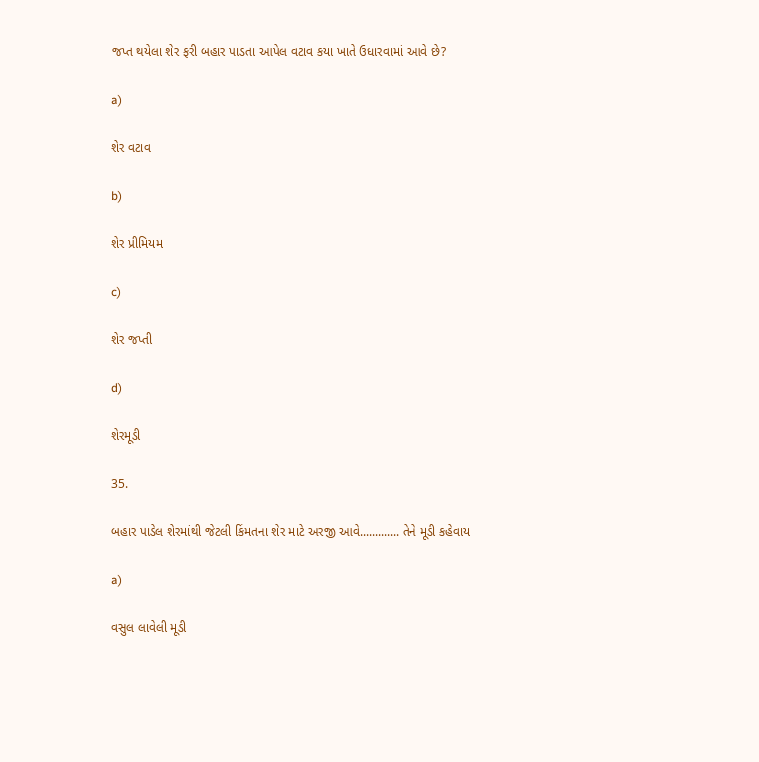જપ્ત થયેલા શેર ફરી બહાર પાડતા આપેલ વટાવ કયા ખાતે ઉધારવામાં આવે છે?

a)

શેર વટાવ

b)

શેર પ્રીમિયમ

c)

શેર જપ્તી

d)

શેરમૂડી

35.

બહાર પાડેલ શેરમાંથી જેટલી કિંમતના શેર માટે અરજી આવે............. તેને મૂડી કહેવાય

a)

વસુલ લાવેલી મૂડી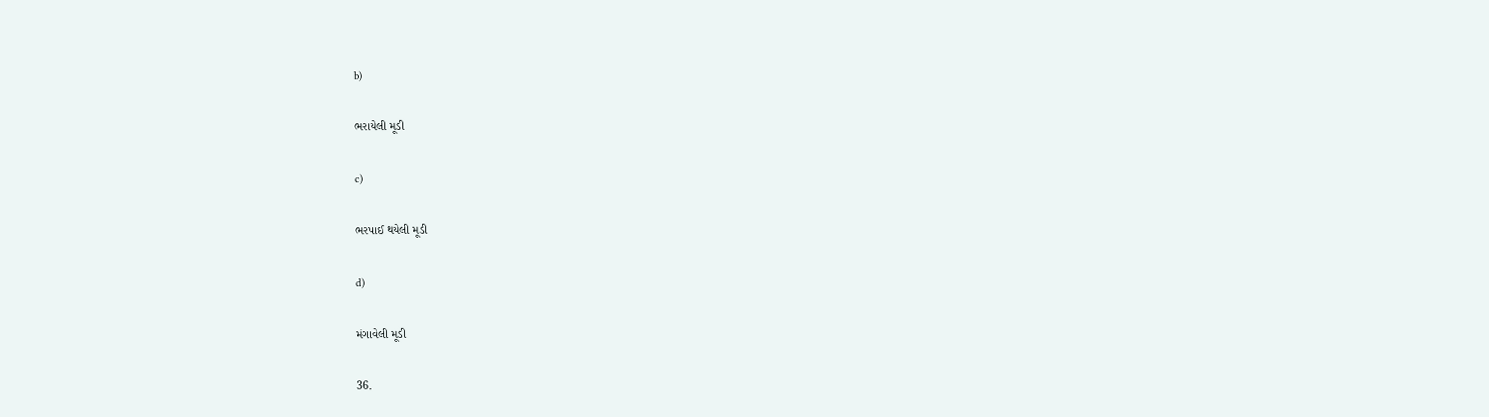b)

ભરાયેલી મૂડી

c)

ભરપાઈ થયેલી મૂડી

d)

મંગાવેલી મૂડી

36.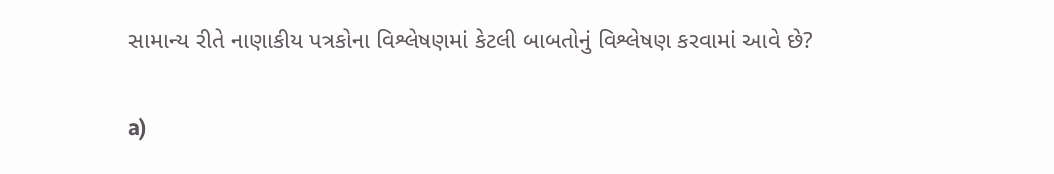સામાન્ય રીતે નાણાકીય પત્રકોના વિશ્લેષણમાં કેટલી બાબતોનું વિશ્લેષણ કરવામાં આવે છે?

a)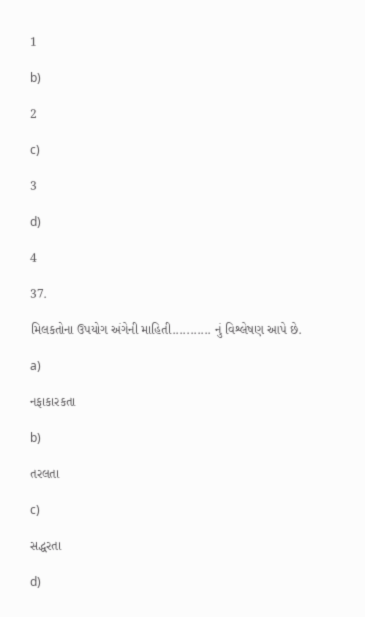1

b)

2

c)

3

d)

4

37.

મિલકતોના ઉપયોગ અંગેની માહિતી........... નું વિશ્લેષણ આપે છે.

a)

નફાકારકતા

b)

તરલતા

c)

સદ્ધરતા

d)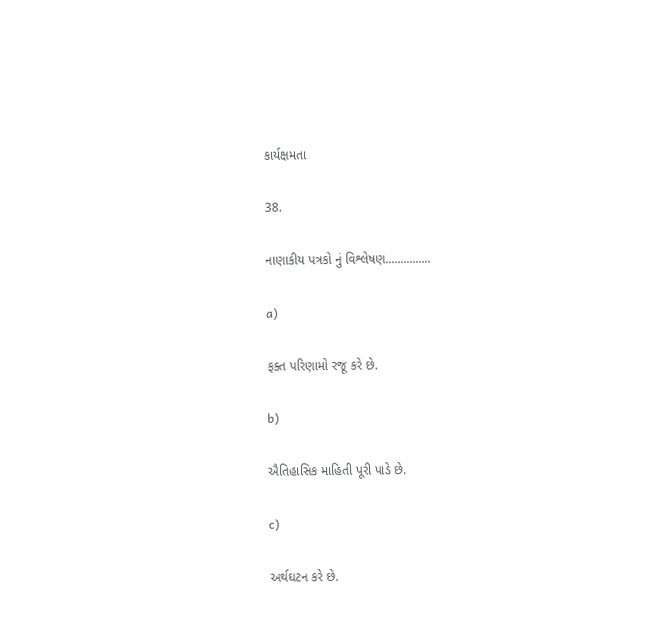કાર્યક્ષમતા

38.

નાણાકીય પત્રકો નું વિશ્લેષણ...............

a)

ફક્ત પરિણામો રજૂ કરે છે.

b)

ઐતિહાસિક માહિતી પૂરી પાડે છે.

c)

અર્થઘટન કરે છે.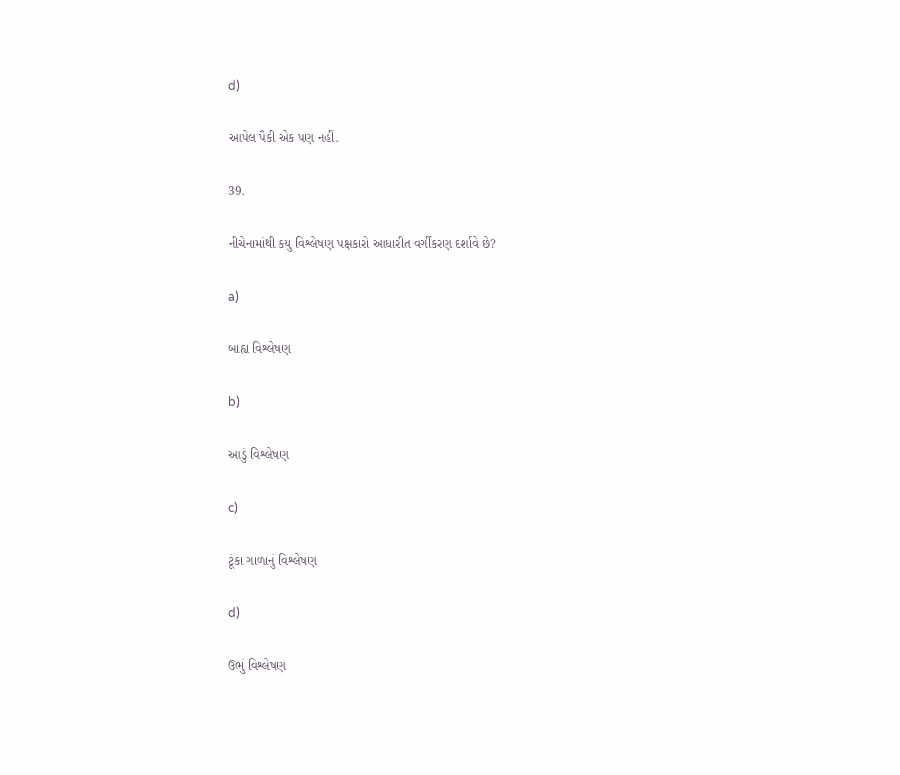d)

આપેલ પૈકી એક પણ નહીં.

39.

નીચેનામાંથી કયુ વિશ્લેષણ પક્ષકારો આધારીત વર્ગીકરણ દર્શાવે છે?

a)

બાહ્ય વિશ્લેષણ

b)

આડું વિશ્લેષણ

c)

ટૂંકા ગાળાનું વિશ્લેષણ

d)

ઉભું વિશ્લેષણ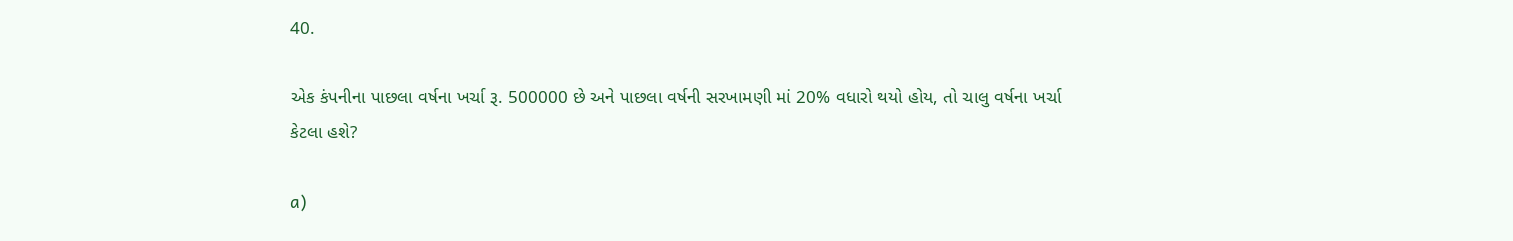40.

એક કંપનીના પાછલા વર્ષના ખર્ચા રૂ. 500000 છે અને પાછલા વર્ષની સરખામણી માં 20% વધારો થયો હોય, તો ચાલુ વર્ષના ખર્ચા કેટલા હશે?

a)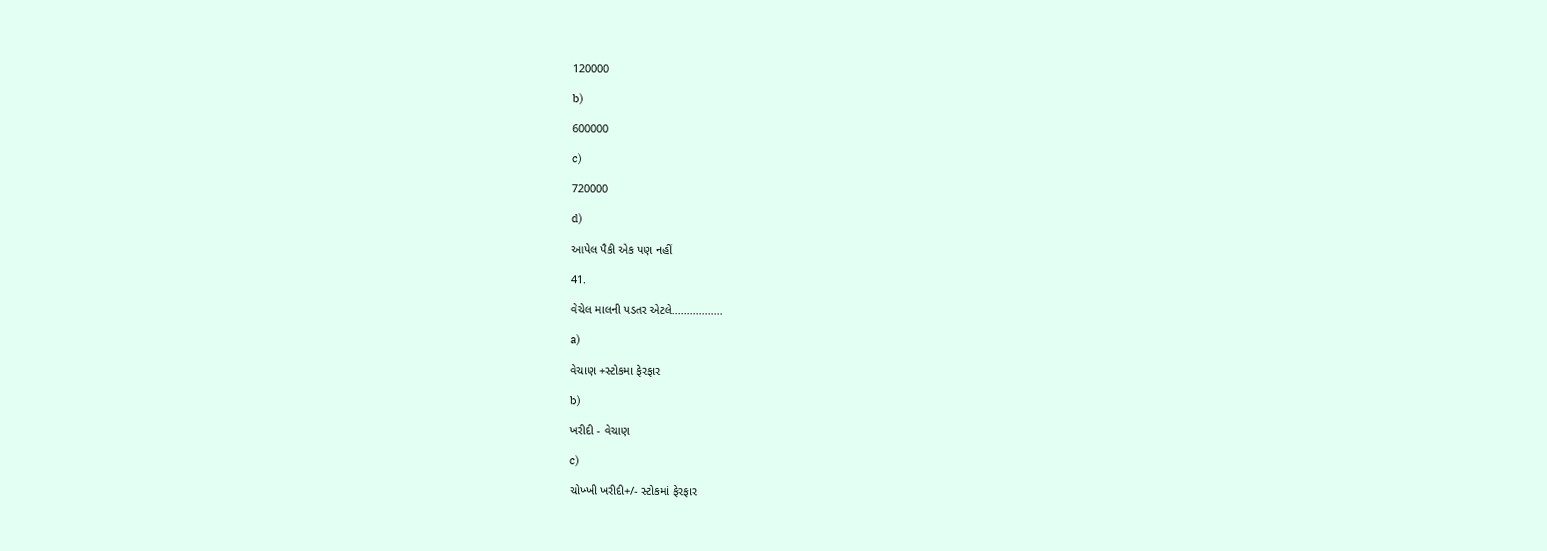120000

b)

600000

c)

720000

d)

આપેલ પૈકી એક પણ નહીં

41.

વેચેલ માલની પડતર એટલે.................

a)

વેચાણ +સ્ટોકમા ફેરફાર

b)

ખરીદી - વેચાણ

c)

ચોખ્ખી ખરીદી+/- સ્ટોકમાં ફેરફાર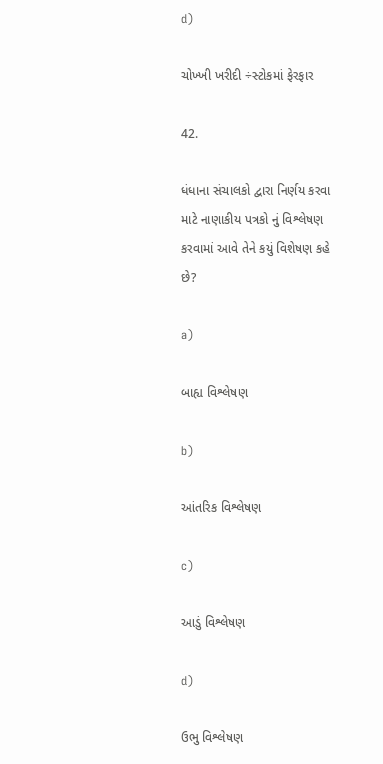d)

ચોખ્ખી ખરીદી ÷સ્ટોકમાં ફેરફાર

42.

ધંધાના સંચાલકો દ્વારા નિર્ણય કરવા માટે નાણાકીય પત્રકો નું વિશ્લેષણ કરવામાં આવે તેને કયું વિશેષણ કહે છે?

a)

બાહ્ય વિશ્લેષણ

b)

આંતરિક વિશ્લેષણ

c)

આડું વિશ્લેષણ

d)

ઉભુ વિશ્લેષણ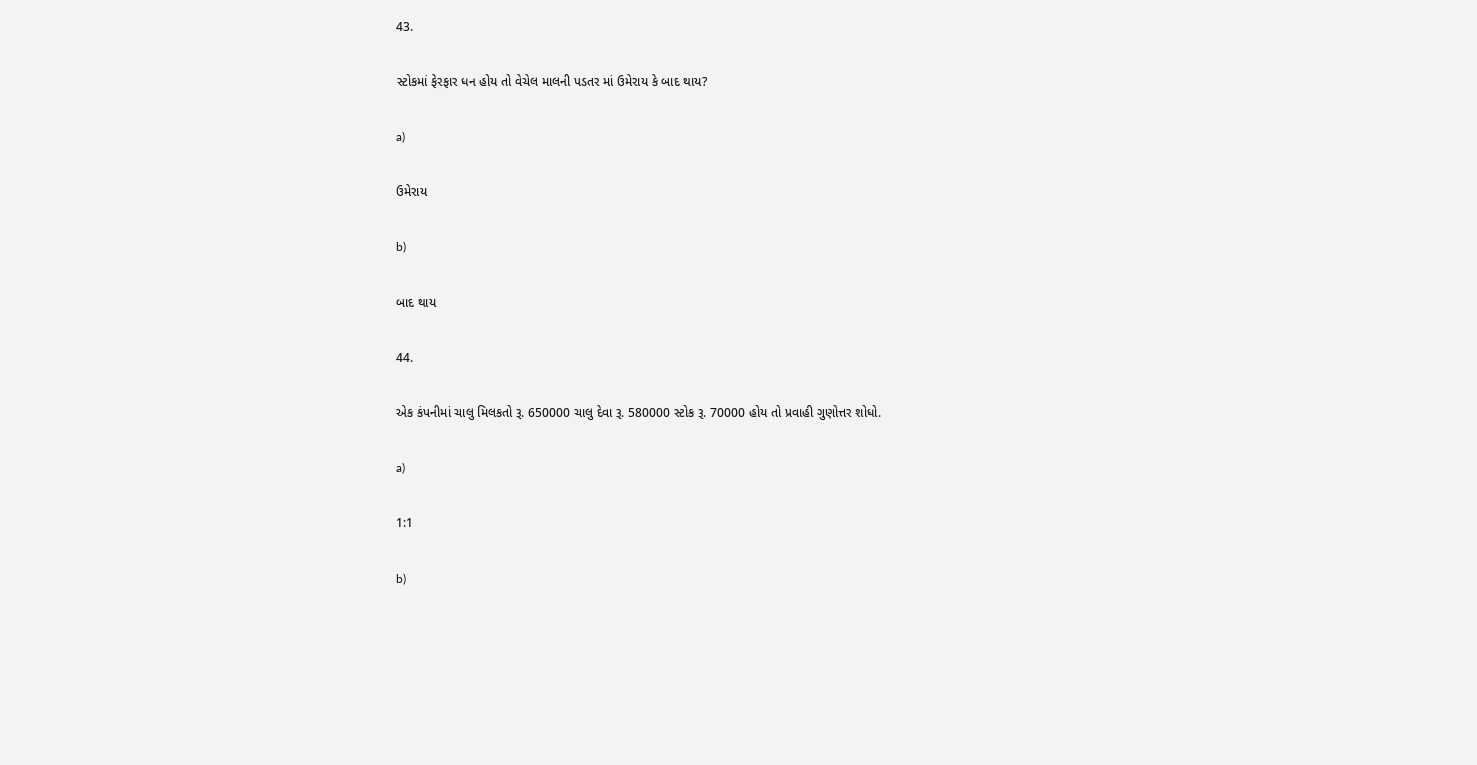43.

સ્ટોકમાં ફેરફાર ધન હોય તો વેચેલ માલની પડતર માં ઉમેરાય કે બાદ થાય?

a)

ઉમેરાય

b)

બાદ થાય

44.

એક કંપનીમાં ચાલુ મિલકતો રૂ. 650000 ચાલુ દેવા રૂ. 580000 સ્ટોક રૂ. 70000 હોય તો પ્રવાહી ગુણોત્તર શોધો.

a)

1:1

b)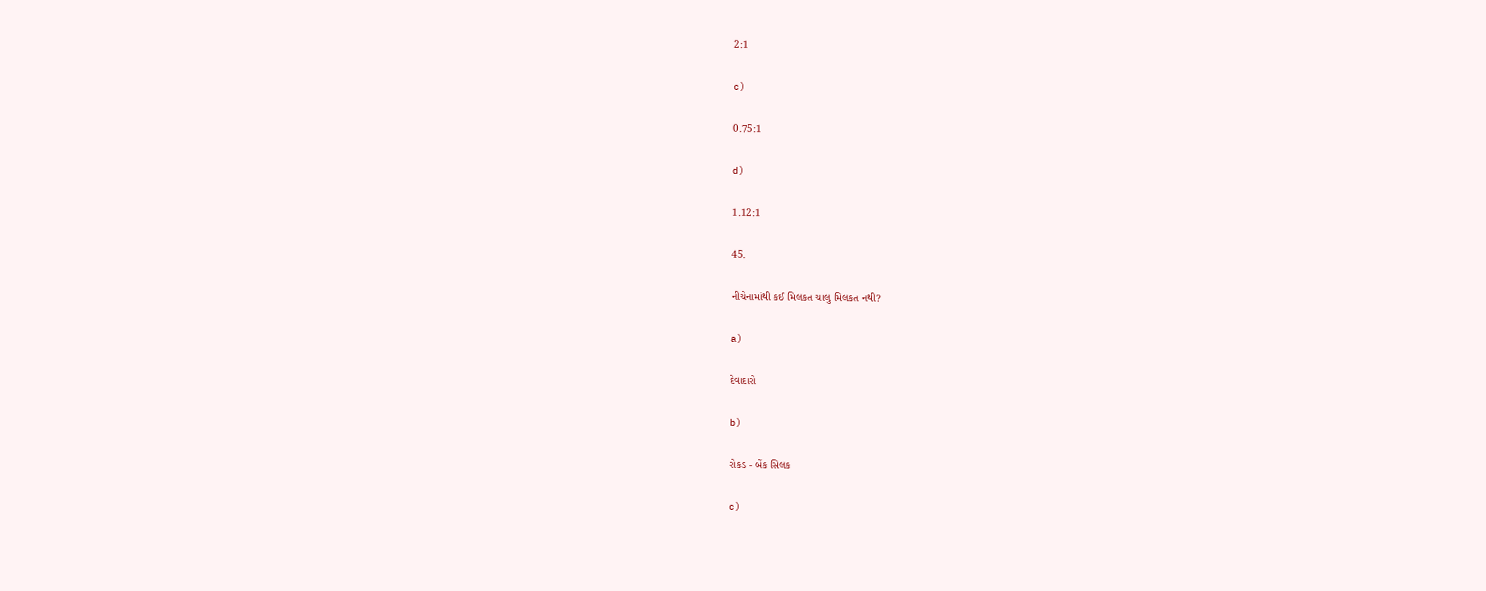2:1

c)

0.75:1

d)

1.12:1

45.

નીચેનામાંથી કઈ મિલકત ચાલુ મિલકત નથી?

a)

દેવાદારો

b)

રોકડ - બેંક સિલક

c)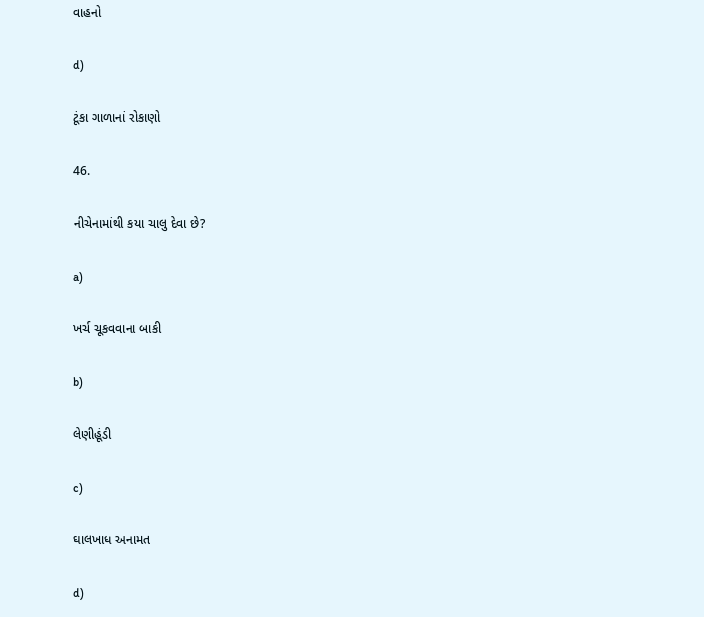વાહનો

d)

ટૂંકા ગાળાનાં રોકાણો

46.

નીચેનામાંથી કયા ચાલુ દેવા છે?

a)

ખર્ચ ચૂકવવાના બાકી

b)

લેણીહૂંડી

c)

ઘાલખાધ અનામત

d)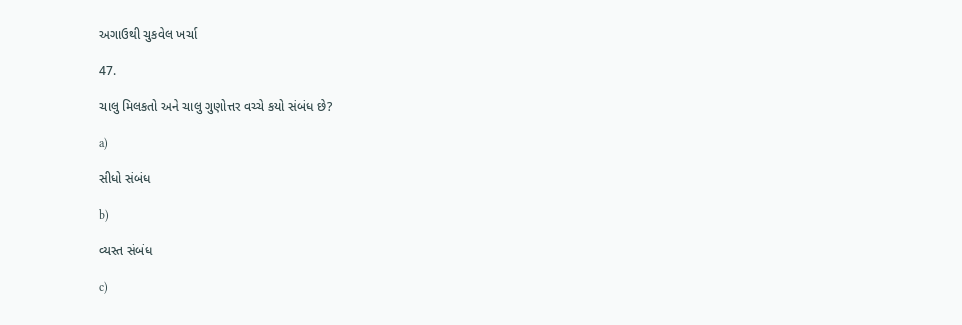અગાઉથી ચુકવેલ ખર્ચા

47.

ચાલુ મિલકતો અને ચાલુ ગુણોત્તર વચ્ચે કયો સંબંધ છે?

a)

સીધો સંબંધ

b)

વ્યસ્ત સંબંધ

c)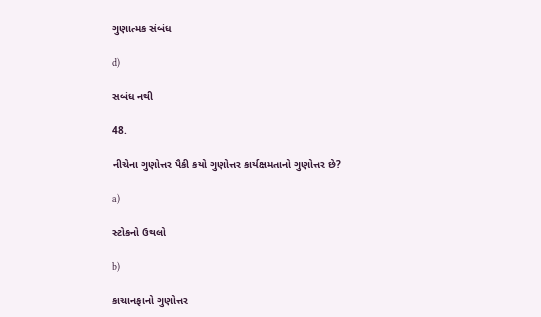ગુણાત્મક સંબંધ

d)

સબંધ નથી

48.

નીચેના ગુણોત્તર પૈકી કયો ગુણોત્તર કાર્યક્ષમતાનો ગુણોત્તર છે?

a)

સ્ટોકનો ઉથલો

b)

કાચાનફાનો ગુણોત્તર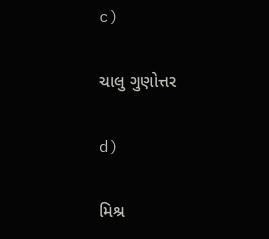c)

ચાલુ ગુણોત્તર

d)

મિશ્ર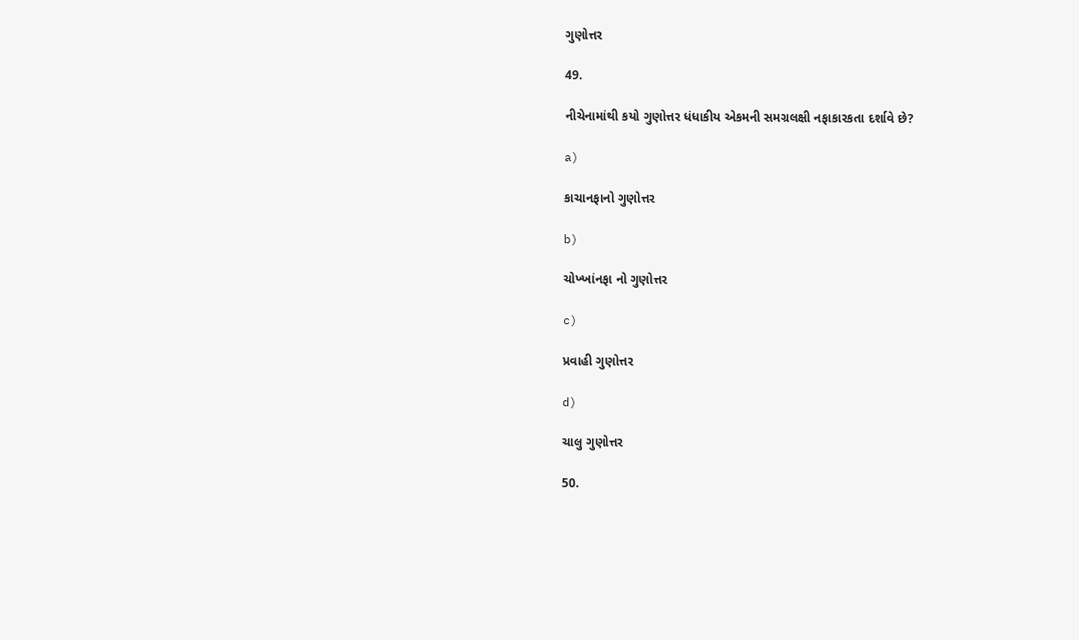ગુણોત્તર

49.

નીચેનામાંથી કયો ગુણોત્તર ધંધાકીય એકમની સમગ્રલક્ષી નફાકારકતા દર્શાવે છે?

a)

કાચાનફાનો ગુણોત્તર

b)

ચોખ્ખાંનફા નો ગુણોત્તર

c)

પ્રવાહી ગુણોત્તર

d)

ચાલુ ગુણોત્તર

50.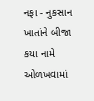નફા - નુકસાન ખાતાંને બીજા કયા નામે ઓળખવામાં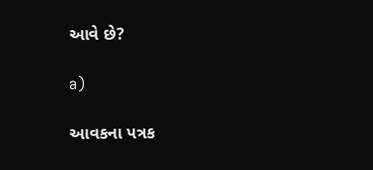આવે છે?

a)

આવકના પત્રક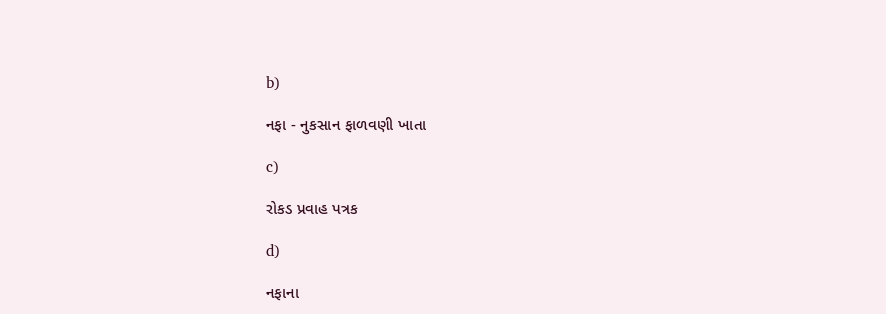b)

નફા - નુકસાન ફાળવણી ખાતા

c)

રોકડ પ્રવાહ પત્રક

d)

નફાના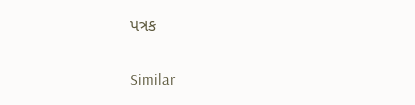પત્રક

Similar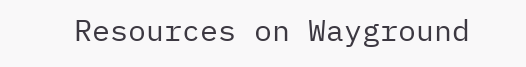Resources on Wayground